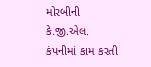મોરબીની કે.જી.એલ. કંપનીમાં કામ કરતી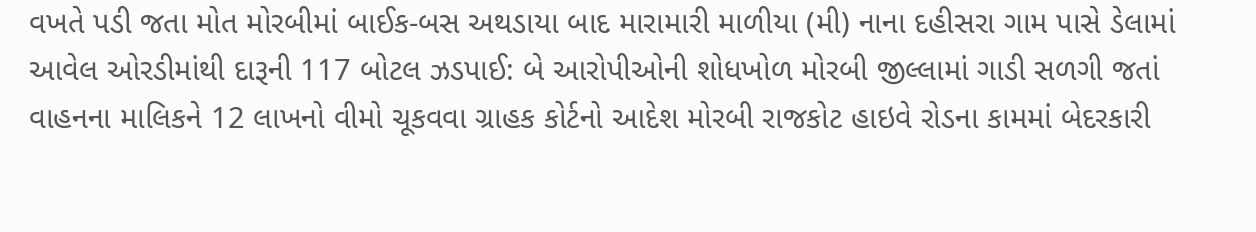વખતે પડી જતા મોત મોરબીમાં બાઈક-બસ અથડાયા બાદ મારામારી માળીયા (મી) નાના દહીસરા ગામ પાસે ડેલામાં આવેલ ઓરડીમાંથી દારૂની 117 બોટલ ઝડપાઈ: બે આરોપીઓની શોધખોળ મોરબી જીલ્લામાં ગાડી સળગી જતાં વાહનના માલિકને 12 લાખનો વીમો ચૂકવવા ગ્રાહક કોર્ટનો આદેશ મોરબી રાજકોટ હાઇવે રોડના કામમાં બેદરકારી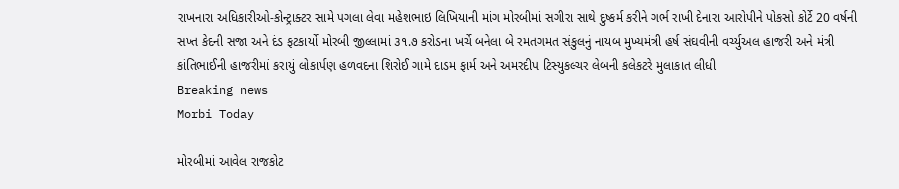રાખનારા અધિકારીઓ-કોન્ટ્રાક્ટર સામે પગલા લેવા મહેશભાઇ લિખિયાની માંગ મોરબીમાં સગીરા સાથે દુષ્કર્મ કરીને ગર્ભ રાખી દેનારા આરોપીને પોકસો કોર્ટે 20 વર્ષની સખ્ત કેદની સજા અને દંડ ફટકાર્યો મોરબી જીલ્લામાં ૩૧.૭ કરોડના ખર્ચે બનેલા બે રમતગમત સંકુલનું નાયબ મુખ્યમંત્રી હર્ષ સંઘવીની વર્ચ્યુઅલ હાજરી અને મંત્રી કાંતિભાઈની હાજરીમાં કરાયું લોકાર્પણ હળવદના શિરોઈ ગામે દાડમ ફાર્મ અને અમરદીપ ટિસ્યુકલ્ચર લેબની કલેકટરે મુલાકાત લીધી
Breaking news
Morbi Today

મોરબીમાં આવેલ રાજકોટ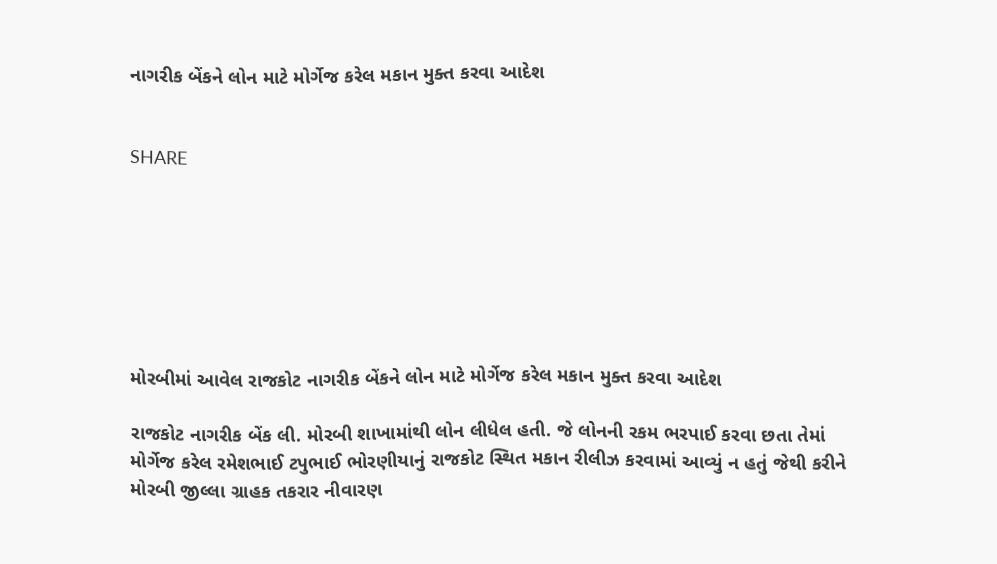નાગરીક બેંકને લોન માટે મોર્ગેજ કરેલ મકાન મુક્ત કરવા આદેશ


SHARE







મોરબીમાં આવેલ રાજકોટ નાગરીક બેંકને લોન માટે મોર્ગેજ કરેલ મકાન મુક્ત કરવા આદેશ

રાજકોટ નાગરીક બેંક લી. મોરબી શાખામાંથી લોન લીધેલ હતી. જે લોનની રકમ ભરપાઈ કરવા છતા તેમાં મોર્ગેજ કરેલ રમેશભાઈ ટપુભાઈ ભોરણીયાનું રાજકોટ સ્થિત મકાન રીલીઝ કરવામાં આવ્યું ન હતું જેથી કરીને મોરબી જીલ્લા ગ્રાહક તકરાર નીવારણ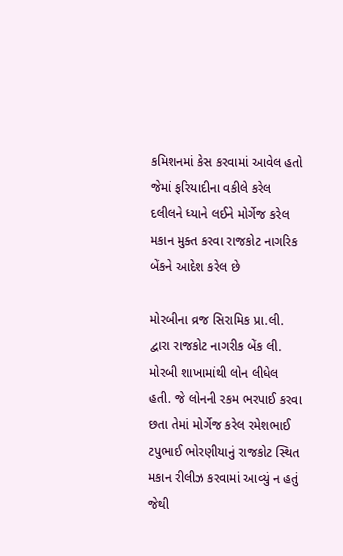કમિશનમાં કેસ કરવામાં આવેલ હતો જેમાં ફરિયાદીના વકીલે કરેલ દલીલને ધ્યાને લઈને મોર્ગેજ કરેલ મકાન મુક્ત કરવા રાજકોટ નાગરિક બેંકને આદેશ કરેલ છે

મોરબીના વ્રજ સિરામિક પ્રા.લી. દ્વારા રાજકોટ નાગરીક બેંક લી. મોરબી શાખામાંથી લોન લીધેલ હતી. જે લોનની રકમ ભરપાઈ કરવા છતા તેમાં મોર્ગેજ કરેલ રમેશભાઈ ટપુભાઈ ભોરણીયાનું રાજકોટ સ્થિત મકાન રીલીઝ કરવામાં આવ્યું ન હતું જેથી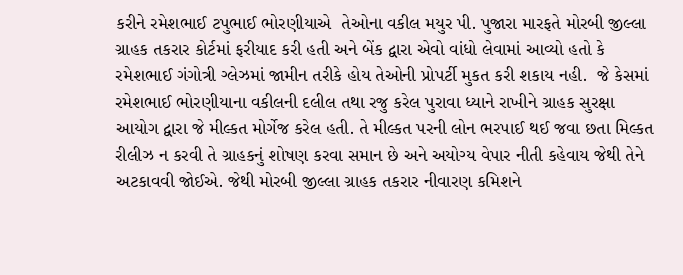કરીને રમેશભાઈ ટપુભાઈ ભોરણીયાએ  તેઓના વકીલ મયુર પી. પુજારા મારફતે મોરબી જીલ્લા ગ્રાહક તકરાર કોર્ટમાં ફરીયાદ કરી હતી અને બેંક દ્વારા એવો વાંધો લેવામાં આવ્યો હતો કે રમેશભાઈ ગંગોત્રી ગ્લેઝમાં જામીન તરીકે હોય તેઓની પ્રોપર્ટી મુકત કરી શકાય નહી.  જે કેસમાં રમેશભાઈ ભોરણીયાના વકીલની દલીલ તથા રજુ કરેલ પુરાવા ધ્યાને રાખીને ગ્રાહક સુરક્ષા આયોગ દ્વારા જે મીલ્કત મોર્ગેજ કરેલ હતી. તે મીલ્કત પરની લોન ભરપાઈ થઈ જવા છતા મિલ્કત રીલીઝ ન કરવી તે ગ્રાહકનું શોષણ કરવા સમાન છે અને અયોગ્ય વેપાર નીતી કહેવાય જેથી તેને અટકાવવી જોઈએ. જેથી મોરબી જીલ્લા ગ્રાહક તકરાર નીવારણ કમિશને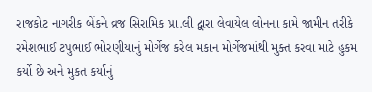રાજકોટ નાગરીક બેંકને વ્રજ સિરામિક પ્રા.લી દ્વારા લેવાયેલ લોનના કામે જામીન તરીકે રમેશભાઈ ટપુભાઈ ભોરણીયાનું મોર્ગેજ કરેલ મકાન મોર્ગેજમાંથી મુક્ત કરવા માટે હુકમ કર્યો છે અને મુકત કર્યાનું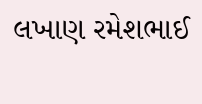લખાણ રમેશભાઈ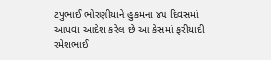ટપુભાઈ ભોરણીયાને હુકમના ૪૫ દિવસમાં આપવા આદેશ કરેલ છે આ કેસમાં ફરીયાદી રમેશભાઈ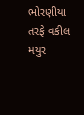ભોરણીયા તરફે વકીલ મયુર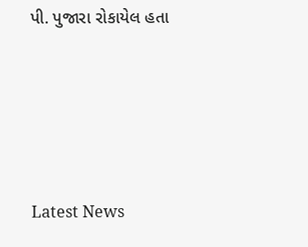પી. પુજારા રોકાયેલ હતા






Latest News